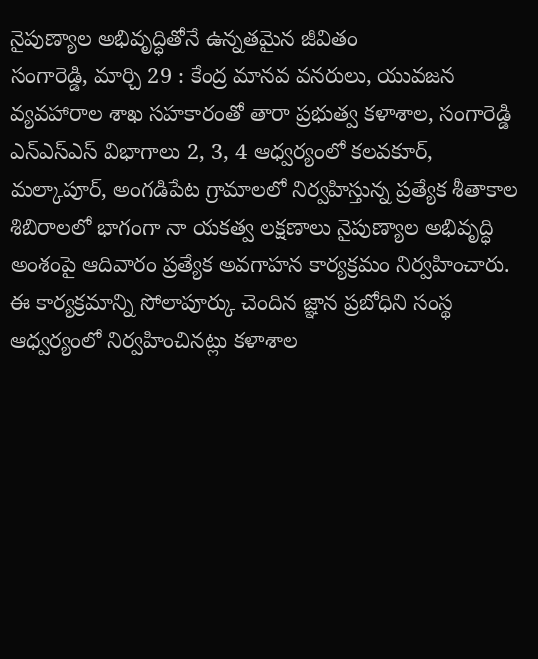నైపుణ్యాల అభివృద్ధితోనే ఉన్నతమైన జీవితం
సంగారెడ్డి, మార్చి 29 : కేంద్ర మానవ వనరులు, యువజన వ్యవహారాల శాఖ సహకారంతో తారా ప్రభుత్వ కళాశాల, సంగారెడ్డి ఎన్ఎస్ఎస్ విభాగాలు 2, 3, 4 ఆధ్వర్యంలో కలవకూర్, మల్కాపూర్, అంగడిపేట గ్రామాలలో నిర్వహిస్తున్న ప్రత్యేక శీతాకాల శిబిరాలలో భాగంగా నా యకత్వ లక్షణాలు నైపుణ్యాల అభివృద్ధి అంశంపై ఆదివారం ప్రత్యేక అవగాహన కార్యక్రమం నిర్వహించారు. ఈ కార్యక్రమాన్ని సోలాపూర్కు చెందిన జ్ఞాన ప్రబోధిని సంస్థ ఆధ్వర్యంలో నిర్వహించినట్లు కళాశాల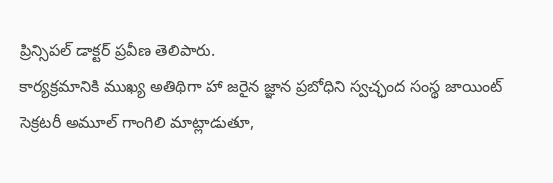ప్రిన్సిపల్ డాక్టర్ ప్రవీణ తెలిపారు.
కార్యక్రమానికి ముఖ్య అతిథిగా హా జరైన జ్ఞాన ప్రబోధిని స్వచ్ఛంద సంస్థ జాయింట్ సెక్రటరీ అమూల్ గాంగిలి మాట్లాడుతూ,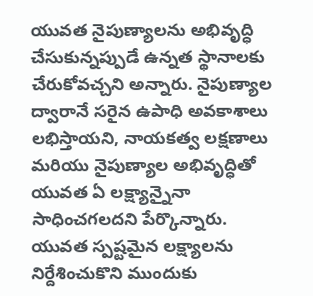యువత నైపుణ్యాలను అభివృద్ధి చేసుకున్నప్పుడే ఉన్నత స్థానాలకు చేరుకోవచ్చని అన్నారు. నైపుణ్యాల ద్వారానే సరైన ఉపాధి అవకాశాలు లభిస్తాయని, నాయకత్వ లక్షణాలు మరియు నైపుణ్యాల అభివృద్ధితో యువత ఏ లక్ష్యాన్నైనా సాధించగలదని పేర్కొన్నారు.
యువత స్పష్టమైన లక్ష్యాలను నిర్దేశించుకొని ముందుకు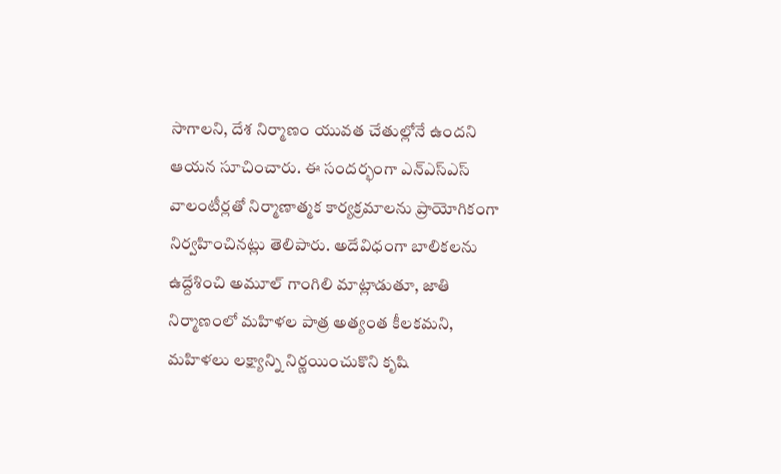సాగాలని, దేశ నిర్మాణం యువత చేతుల్లోనే ఉందని ఆయన సూచించారు. ఈ సందర్భంగా ఎన్ఎస్ఎస్ వాలంటీర్లతో నిర్మాణాత్మక కార్యక్రమాలను ప్రాయోగికంగా నిర్వహించినట్లు తెలిపారు. అదేవిధంగా బాలికలను ఉద్దేశించి అమూల్ గాంగిలి మాట్లాడుతూ, జాతి నిర్మాణంలో మహిళల పాత్ర అత్యంత కీలకమని, మహిళలు లక్ష్యాన్ని నిర్ణయించుకొని కృషి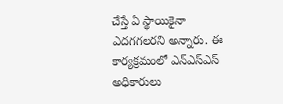చేస్తే ఏ స్థాయికైనా ఎదగగలరని అన్నారు. ఈ కార్యక్రమంలో ఎన్ఎస్ఎస్ అధికారులు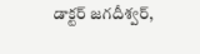డాక్టర్ జగదీశ్వర్,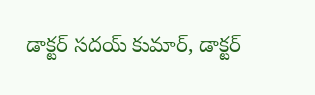డాక్టర్ సదయ్ కుమార్, డాక్టర్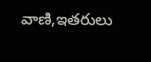వాణి,ఇతరులు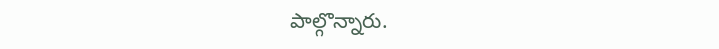పాల్గొన్నారు.